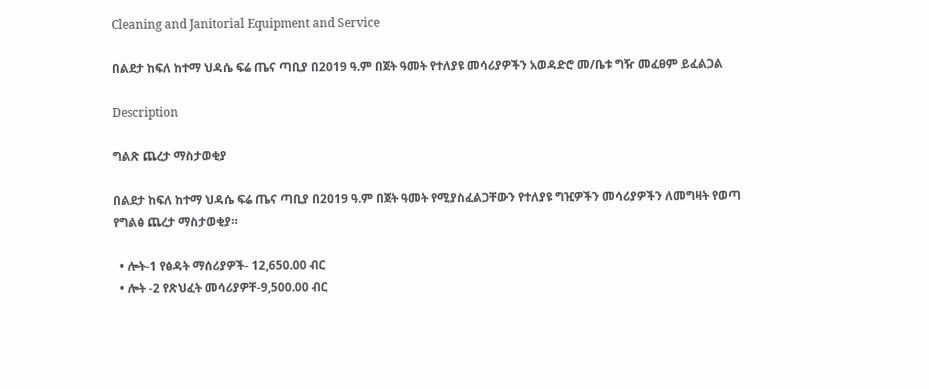Cleaning and Janitorial Equipment and Service

በልደታ ከፍለ ከተማ ህዳሴ ፍሬ ጤና ጣቢያ በ2019 ዓ.ም በጀት ዓመት የተለያዩ መሳሪያዎችን አወዳድሮ መ/ቤቱ ግዥ መፈፀም ይፈልጋል

Description

ግልጽ ጨረታ ማስታወቂያ

በልደታ ከፍለ ከተማ ህዳሴ ፍሬ ጤና ጣቢያ በ2019 ዓ.ም በጀት ዓመት የሚያስፈልጋቸውን የተለያዩ ግዢዎችን መሳሪያዎችን ለመግዛት የወጣ የግልፅ ጨረታ ማስታወቂያ።

  • ሎት-1 የፅዳት ማሰሪያዎች- 12,650.00 ብር
  • ሎት -2 የጽህፈት መሳሪያዎቸ-9,500.00 ብር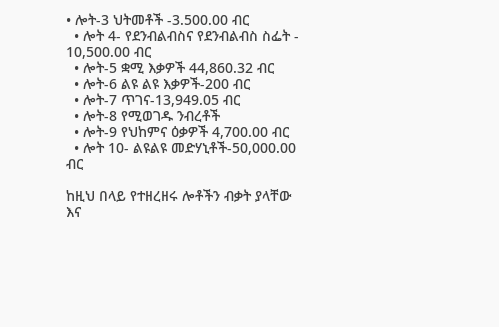• ሎት-3 ህትመቶች -3.500.00 ብር
  • ሎት 4- የደንብልብስና የደንብልብስ ስፌት - 10,500.00 ብር
  • ሎት-5 ቋሚ እቃዎች 44,860.32 ብር
  • ሎት-6 ልዩ ልዩ እቃዎች-200 ብር
  • ሎት-7 ጥገና-13,949.05 ብር
  • ሎት-8 የሚወገዱ ንብረቶች
  • ሎት-9 የህከምና ዕቃዎች 4,700.00 ብር
  • ሎት 10- ልዩልዩ መድሃኒቶች-50,000.00 ብር

ከዚህ በላይ የተዘረዘሩ ሎቶችን ብቃት ያላቸው እና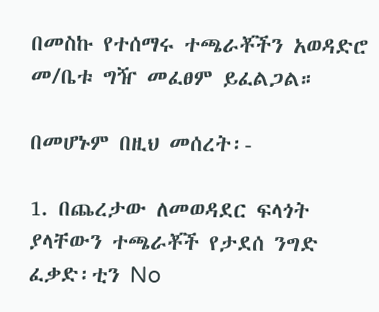በመስኩ የተሰማሩ ተጫራቾችን አወዳድሮ መ/ቤቱ ግዥ መፈፀም ይፈልጋል።

በመሆኑም በዚህ መሰረት፡-

1. በጨረታው ለመወዳደር ፍላጎት ያላቸውን ተጫራቾች የታደሰ ንግድ ፈቃድ፡ቲን No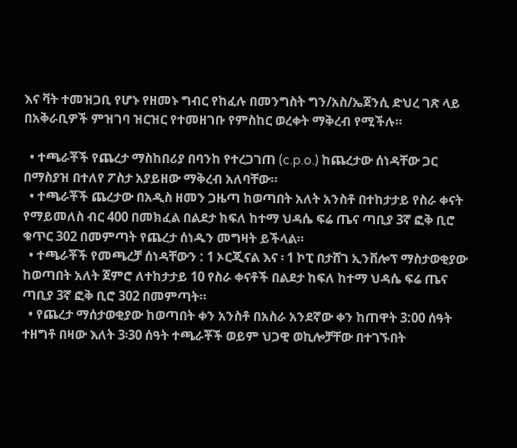እና ቫት ተመዝጋቢ የሆኑ የዘመኑ ግብር የከፈሉ በመንግስት ግን/አስ/ኤጀንሲ ድህረ ገጽ ላይ በአቅራቢዎች ምዝገባ ዝርዝር የተመዘገቡ የምስከር ወረቀት ማቅረብ የሚችሉ።

  • ተጫራቾች የጨረታ ማስከበሪያ በባንከ የተረጋገጠ (c.p.o.) ከጨረታው ሰነዳቸው ጋር በማስያዝ በተለየ ፖስታ አያይዘው ማቅረብ አለባቸው።
  • ተጫራቾች ጨረታው በአዲስ ዘመን ጋዜጣ ከወጣበት አለት አንስቶ በተከታታይ የስራ ቀናት የማይመለስ ብር 400 በመክፈል በልደታ ክፍለ ከተማ ህዳሴ ፍሬ ጤና ጣቢያ 3ኛ ፎቅ ቢሮ ቁጥር 302 በመምጣት የጨረታ ሰነዱን መግዛት ይችላል።
  • ተጫራቾች የመጫረቻ ሰነዳቸውን : 1 ኦርጂናል እና ፡ 1 ኮፒ በታሸገ ኢንቨሎፕ ማስታወቂያው ከወጣበት አለት ጀምሮ ለተከታታይ 10 የስራ ቀናቶች በልደታ ከፍለ ከተማ ህዳሴ ፍሬ ጤና ጣቢያ 3ኛ ፎቅ ቢሮ 302 በመምጣት።
  • የጨረታ ማሰታወቂያው ከወጣበት ቀን አንስቶ በአስራ አንደኛው ቀን ከጠዋት 3:00 ሰዓት ተዘግቶ በዛው እለት 3፡30 ሰዓት ተጫራቾች ወይም ህጋዊ ወኪሎቻቸው በተገኙበት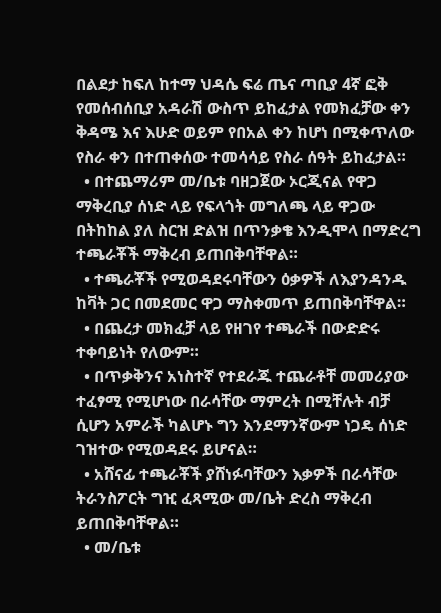በልደታ ከፍለ ከተማ ህዳሴ ፍሬ ጤና ጣቢያ 4ኛ ፎቅ የመሰብሰቢያ አዳራሽ ውስጥ ይከፈታል የመክፈቻው ቀን ቅዳሜ እና እሁድ ወይም የበአል ቀን ከሆነ በሚቀጥለው የስራ ቀን በተጠቀሰው ተመሳሳይ የስራ ሰዓት ይከፈታል።
  • በተጨማሪም መ/ቤቱ ባዘጋጀው ኦርጂናል የዋጋ ማቅረቢያ ሰነድ ላይ የፍላጎት መግለጫ ላይ ዋጋው በትከከል ያለ ስርዝ ድልዝ በጥንቃቄ እንዲሞላ በማድረግ ተጫራቾች ማቅረብ ይጠበቅባቸዋል።
  • ተጫራቾች የሚወዳደሩባቸውን ዕቃዎች ለእያንዳንዱ ከቫት ጋር በመደመር ዋጋ ማስቀመጥ ይጠበቅባቸዋል።
  • በጨረታ መክፈቻ ላይ የዘገየ ተጫራች በውድድሩ ተቀባይነት የለውም።
  • በጥቃቅንና አነስተኛ የተደራጁ ተጨራቶቸ መመሪያው ተፈፃሚ የሚሆነው በራሳቸው ማምረት በሚቸሉት ብቻ ሲሆን አምራች ካልሆኑ ግን እንደማንኛውም ነጋዴ ሰነድ ገዝተው የሚወዳደሩ ይሆናል።
  • አሸናፊ ተጫራቾች ያሸነፉባቸውን እቃዎች በራሳቸው ትራንስፖርት ግዢ ፈጻሚው መ/ቤት ድረስ ማቅረብ ይጠበቅባቸዋል።
  • መ/ቤቱ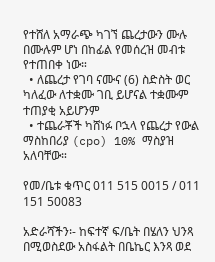የተሸለ አማራጭ ካገኘ ጨረታውን ሙሉ በሙሉም ሆነ በከፊል የመሰረዝ መብቱ የተጠበቀ ነው።
  • ለጨረታ የገባ ናሙና (6) ስድስት ወር ካለፈው ለተቋሙ ገቢ ይሆናል ተቋሙም ተጠያቂ አይሆንም
  • ተጨራቾች ካሸነፉ ቦኋላ የጨረታ የውል ማስከበሪያ (cpo) 10% ማስያዝ አለባቸው።

የመ/ቤቱ ቁጥር 011 515 0015 / 011 151 50083

አድራሻችን፡- ከፍተኛ ፍ/ቤት በሄለን ህንጻ በሚወስደው አስፋልት በቤኬር እንጻ ወደ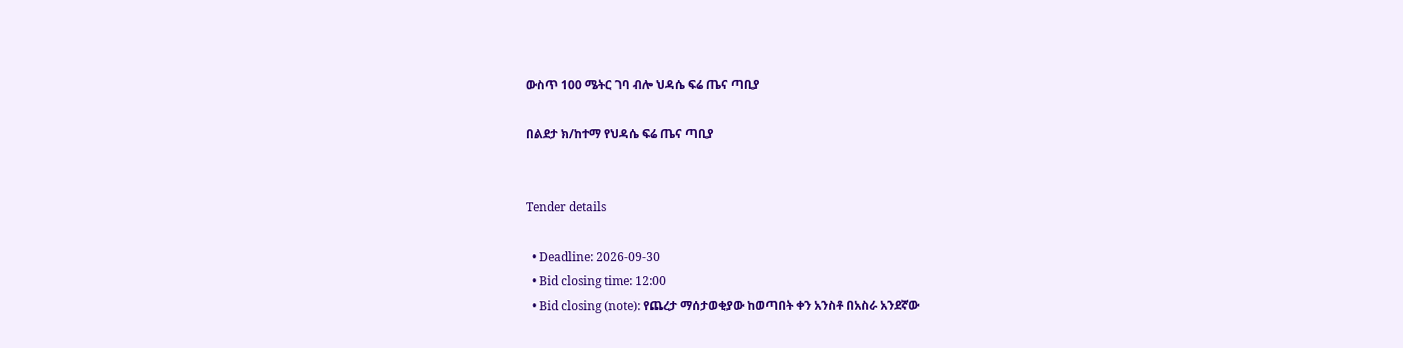ውስጥ 100 ሜትር ገባ ብሎ ህዳሴ ፍሬ ጤና ጣቢያ

በልደታ ክ/ከተማ የህዳሴ ፍሬ ጤና ጣቢያ


Tender details

  • Deadline: 2026-09-30
  • Bid closing time: 12:00
  • Bid closing (note): የጨረታ ማሰታወቂያው ከወጣበት ቀን አንስቶ በአስራ አንደኛው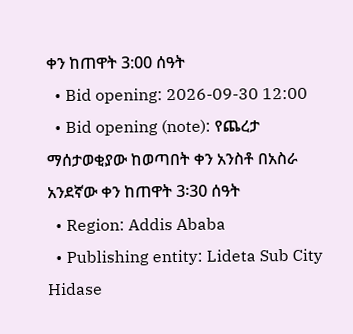ቀን ከጠዋት 3:00 ሰዓት
  • Bid opening: 2026-09-30 12:00
  • Bid opening (note): የጨረታ ማሰታወቂያው ከወጣበት ቀን አንስቶ በአስራ አንደኛው ቀን ከጠዋት 3፡30 ሰዓት
  • Region: Addis Ababa
  • Publishing entity: Lideta Sub City Hidase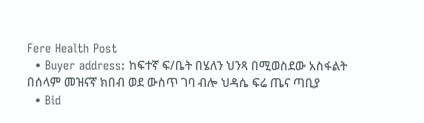Fere Health Post
  • Buyer address: ከፍተኛ ፍ/ቤት በሄለን ህንጻ በሚወስደው አስፋልት በሰላም መዝናኛ ክበብ ወደ ውስጥ ገባ ብሎ ህዳሴ ፍሬ ጤና ጣቢያ
  • Bid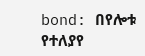bond: በየሎቱ የተለያየ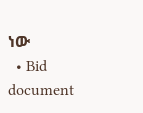ነው
  • Bid document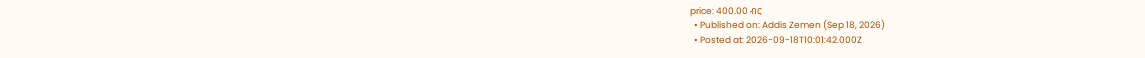price: 400.00 ብር
  • Published on: Addis Zemen (Sep 18, 2026)
  • Posted at: 2026-09-18T10:01:42.000Z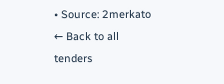• Source: 2merkato
← Back to all tenders